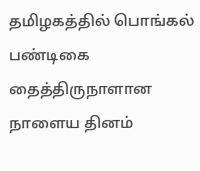தமிழகத்தில் பொங்கல் பண்டிகை தைத்திருநாளான நாளைய தினம்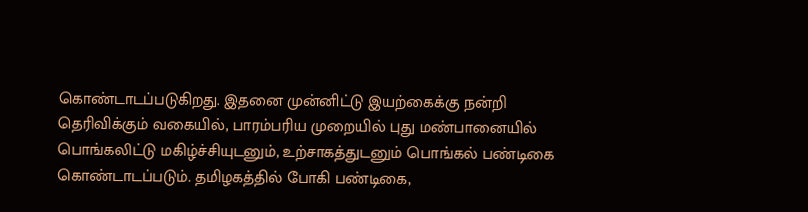கொண்டாடப்படுகிறது. இதனை முன்னிட்டு இயற்கைக்கு நன்றி தெரிவிக்கும் வகையில், பாரம்பரிய முறையில் புது மண்பானையில் பொங்கலிட்டு மகிழ்ச்சியுடனும், உற்சாகத்துடனும் பொங்கல் பண்டிகை கொண்டாடப்படும். தமிழகத்தில் போகி பண்டிகை,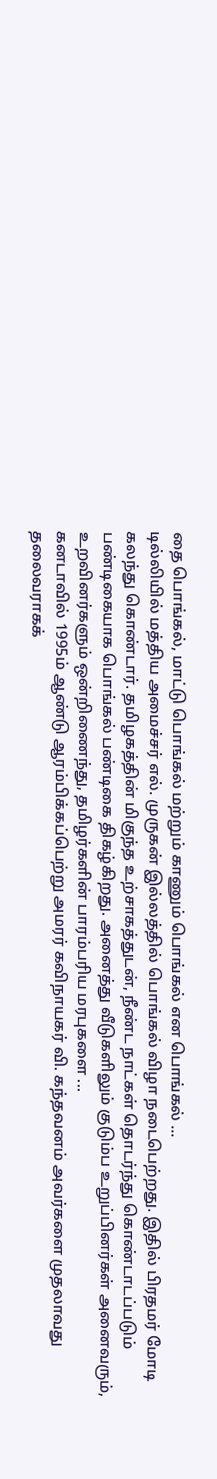தை பொங்கல், மாட்டு பொங்கல் மற்றும் காணும் பொங்கல் என பொங்கல் ...
டில்லியில் மத்திய அமைச்சர் எல். முருகன் இல்லத்தில் பொங்கல் விழா நடைபெற்றது. இதில் பிரதமர் மோடி கலந்து கொண்டார். தமிழகத்தின் மிகுந்த உற்சாகத்துடன், நீண்ட நாட்கள் தொடர்ந்து கொண்டாடப்படும் பண்டிகையாக பொங்கல் பண்டிகை திகழ்கிறது. அனைத்து வீடுகளிலும் குடும்ப உறுப்பினர்கள் அனைவரும், உறவினர்களும் ஒன்றிணைந்து, தமிழர்களின் பாரம்பரிய மரபுகளை ...
கனடாவில் 1995ம் ஆண்டு ஆரம்பிக்கப்பெற்று அமரர் கவிநாயகர் வி. கந்தவனம் அவர்களை முதலாவது தலைவராகக்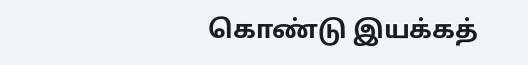கொண்டு இயக்கத்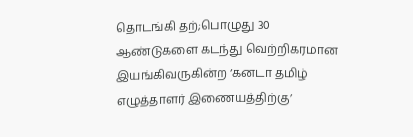தொடங்கி தற்;பொழுது 30 ஆண்டுகளை கடந்து வெற்றிகரமான இயங்கிவருகின்ற ‘கனடா தமிழ் எழுத்தாளர் இணையத்திற்கு’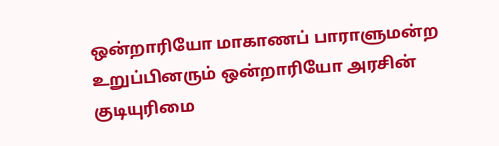ஒன்றாரியோ மாகாணப் பாராளுமன்ற உறுப்பினரும் ஒன்றாரியோ அரசின் குடியுரிமை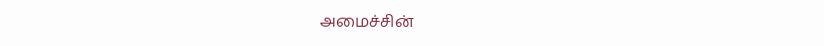அமைச்சின்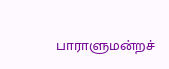பாராளுமன்றச்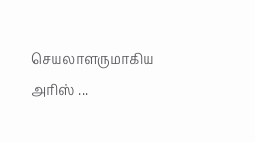செயலாளருமாகிய அரிஸ் ...